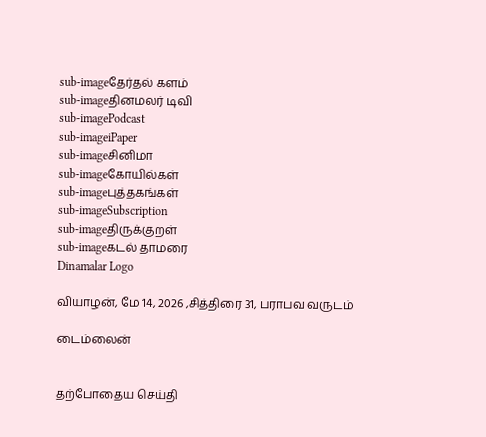sub-imageதேர்தல் களம்
sub-imageதினமலர் டிவி
sub-imagePodcast
sub-imageiPaper
sub-imageசினிமா
sub-imageகோயில்கள்
sub-imageபுத்தகங்கள்
sub-imageSubscription
sub-imageதிருக்குறள்
sub-imageகடல் தாமரை
Dinamalar Logo

வியாழன், மே 14, 2026 ,சித்திரை 31, பராபவ வருடம்

டைம்லைன்


தற்போதைய செய்தி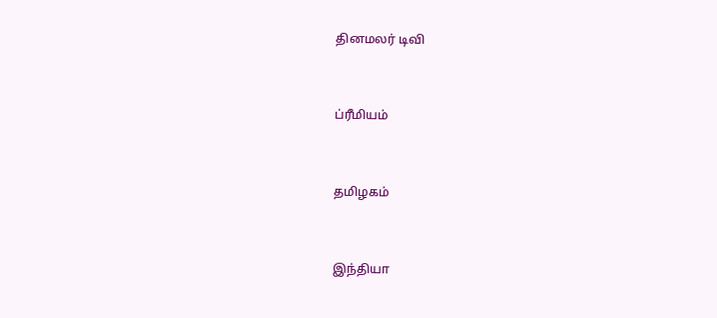தினமலர் டிவி


ப்ரீமியம்


தமிழகம்


இந்தியா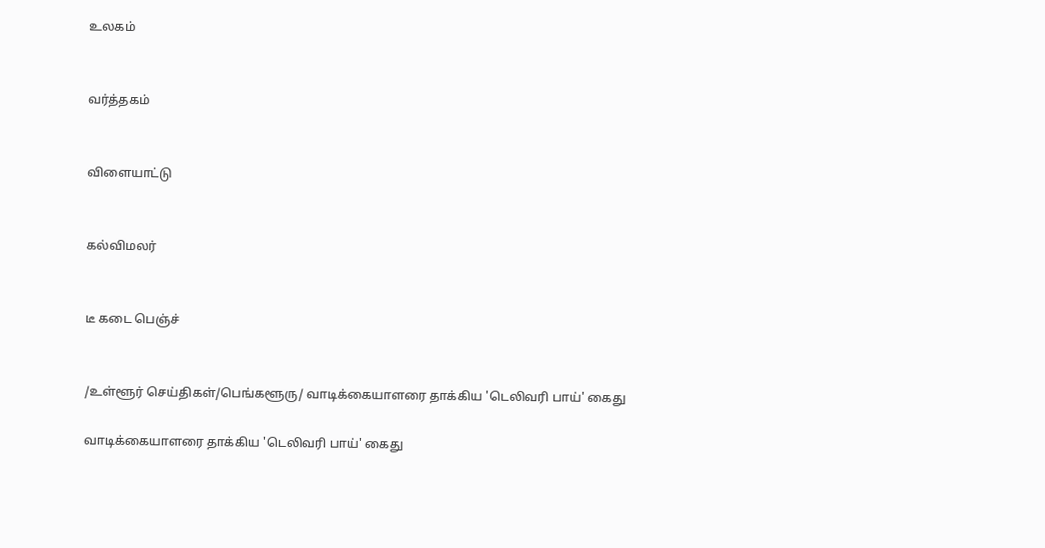உலகம்


வர்த்தகம்


விளையாட்டு


கல்விமலர்


டீ கடை பெஞ்ச்


/உள்ளூர் செய்திகள்/பெங்களூரு/ வாடிக்கையாளரை தாக்கிய 'டெலிவரி பாய்' கைது

வாடிக்கையாளரை தாக்கிய 'டெலிவரி பாய்' கைது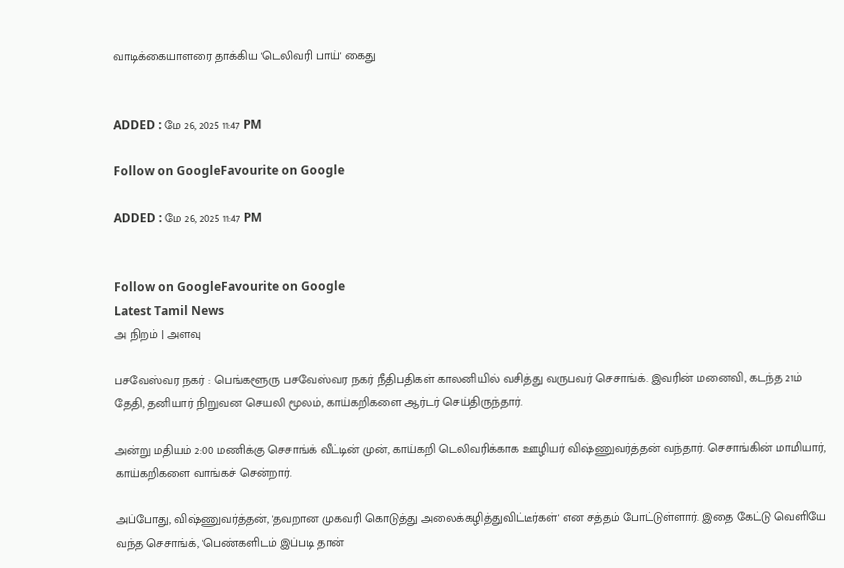வாடிக்கையாளரை தாக்கிய 'டெலிவரி பாய்' கைது


ADDED : மே 26, 2025 11:47 PM

Follow on GoogleFavourite on Google

ADDED : மே 26, 2025 11:47 PM


Follow on GoogleFavourite on Google
Latest Tamil News
அ நிறம் | அளவு

பசவேஸ்வர நகர் : பெங்களூரு பசவேஸ்வர நகர் நீதிபதிகள் காலனியில் வசித்து வருபவர் செசாங்க். இவரின் மனைவி, கடந்த 21ம் தேதி, தனியார் நிறுவன செயலி மூலம், காய்கறிகளை ஆர்டர் செய்திருந்தார்.

அன்று மதியம் 2:00 மணிக்கு செசாங்க் வீட்டின் முன், காய்கறி டெலிவரிக்காக ஊழியர் விஷ்ணுவர்த்தன் வந்தார். செசாங்கின் மாமியார், காய்கறிகளை வாங்கச் சென்றார்.

அப்போது, விஷ்ணுவர்த்தன், 'தவறான முகவரி கொடுத்து அலைக்கழித்துவிட்டீர்கள்' என சத்தம் போட்டுள்ளார். இதை கேட்டு வெளியே வந்த செசாங்க், 'பெண்களிடம் இப்படி தான்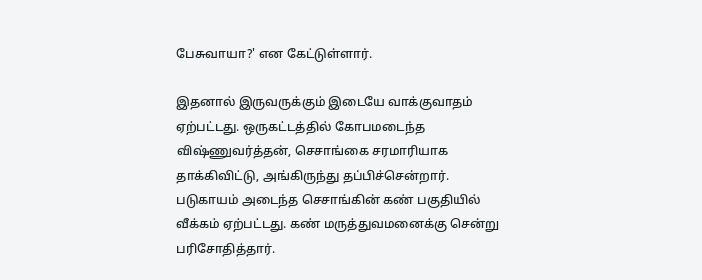பேசுவாயா?' என கேட்டுள்ளார்.

இதனால் இருவருக்கும் இடையே வாக்குவாதம் ஏற்பட்டது. ஒருகட்டத்தில் கோபமடைந்த விஷ்ணுவர்த்தன், செசாங்கை சரமாரியாக தாக்கிவிட்டு, அங்கிருந்து தப்பிச்சென்றார். படுகாயம் அடைந்த செசாங்கின் கண் பகுதியில் வீக்கம் ஏற்பட்டது. கண் மருத்துவமனைக்கு சென்று பரிசோதித்தார்.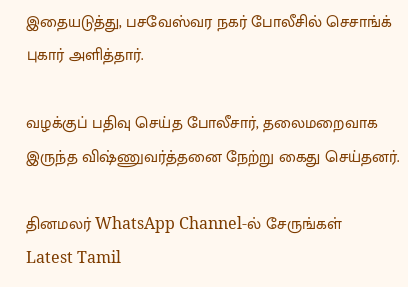இதையடுத்து, பசவேஸ்வர நகர் போலீசில் செசாங்க் புகார் அளித்தார்.

வழக்குப் பதிவு செய்த போலீசார், தலைமறைவாக இருந்த விஷ்ணுவர்த்தனை நேற்று கைது செய்தனர்.

தினமலர் WhatsApp Channel-ல் சேருங்கள்
Latest Tamil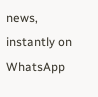news, instantly on WhatsApp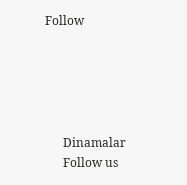Follow





      Dinamalar
      Follow us